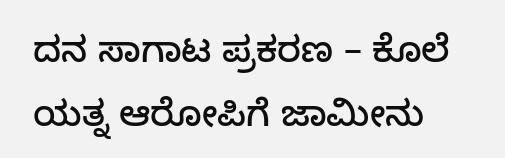ದನ ಸಾಗಾಟ ಪ್ರಕರಣ – ಕೊಲೆ ಯತ್ನ ಆರೋಪಿಗೆ ಜಾಮೀನು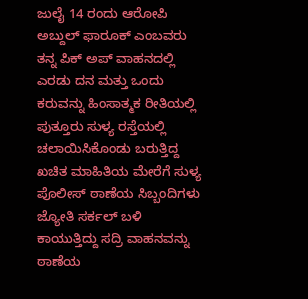ಜುಲೈ 14 ರಂದು ಆರೋಪಿ ಅಬ್ದುಲ್ ಫಾರೂಕ್ ಎಂಬವರು ತನ್ನ ಪಿಕ್ ಅಪ್ ವಾಹನದಲ್ಲಿ ಎರಡು ದನ ಮತ್ತು ಒಂದು ಕರುವನ್ನು ಹಿಂಸಾತ್ಮಕ ರೀತಿಯಲ್ಲಿ ಪುತ್ತೂರು ಸುಳ್ಯ ರಸ್ತೆಯಲ್ಲಿ ಚಲಾಯಿಸಿಕೊಂಡು ಬರುತ್ತಿದ್ದ ಖಚಿತ ಮಾಹಿತಿಯ ಮೇರೆಗೆ ಸುಳ್ಯ ಪೊಲೀಸ್ ಠಾಣೆಯ ಸಿಬ್ಬಂದಿಗಳು ಜ್ಯೋತಿ ಸರ್ಕಲ್ ಬಳಿ ಕಾಯುತ್ತಿದ್ದು ಸದ್ರಿ ವಾಹನವನ್ನು ಠಾಣೆಯ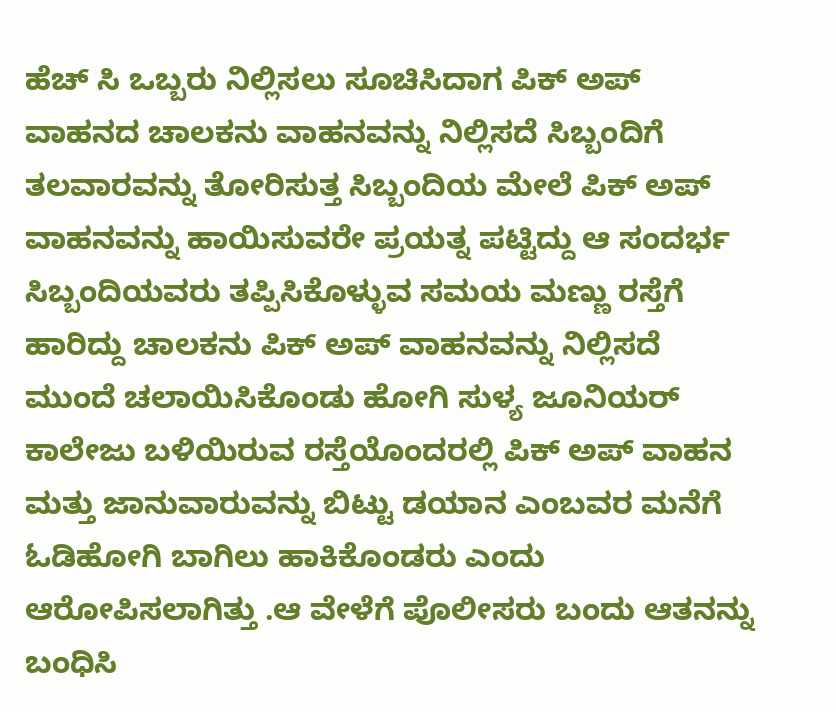ಹೆಚ್ ಸಿ ಒಬ್ಬರು ನಿಲ್ಲಿಸಲು ಸೂಚಿಸಿದಾಗ ಪಿಕ್ ಅಪ್ ವಾಹನದ ಚಾಲಕನು ವಾಹನವನ್ನು ನಿಲ್ಲಿಸದೆ ಸಿಬ್ಬಂದಿಗೆ ತಲವಾರವನ್ನು ತೋರಿಸುತ್ತ ಸಿಬ್ಬಂದಿಯ ಮೇಲೆ ಪಿಕ್ ಅಪ್ ವಾಹನವನ್ನು ಹಾಯಿಸುವರೇ ಪ್ರಯತ್ನ ಪಟ್ಟಿದ್ದು ಆ ಸಂದರ್ಭ ಸಿಬ್ಬಂದಿಯವರು ತಪ್ಪಿಸಿಕೊಳ್ಳುವ ಸಮಯ ಮಣ್ಣು ರಸ್ತೆಗೆ ಹಾರಿದ್ದು ಚಾಲಕನು ಪಿಕ್ ಅಪ್ ವಾಹನವನ್ನು ನಿಲ್ಲಿಸದೆ ಮುಂದೆ ಚಲಾಯಿಸಿಕೊಂಡು ಹೋಗಿ ಸುಳ್ಯ ಜೂನಿಯರ್ ಕಾಲೇಜು ಬಳಿಯಿರುವ ರಸ್ತೆಯೊಂದರಲ್ಲಿ ಪಿಕ್ ಅಪ್ ವಾಹನ ಮತ್ತು ಜಾನುವಾರುವನ್ನು ಬಿಟ್ಟು ಡಯಾನ ಎಂಬವರ ಮನೆಗೆ ಓಡಿಹೋಗಿ ಬಾಗಿಲು ಹಾಕಿಕೊಂಡರು ಎಂದು ಆರೋಪಿಸಲಾಗಿತ್ತು .ಆ ವೇಳೆಗೆ ಪೊಲೀಸರು ಬಂದು ಆತನನ್ನು ಬಂಧಿಸಿ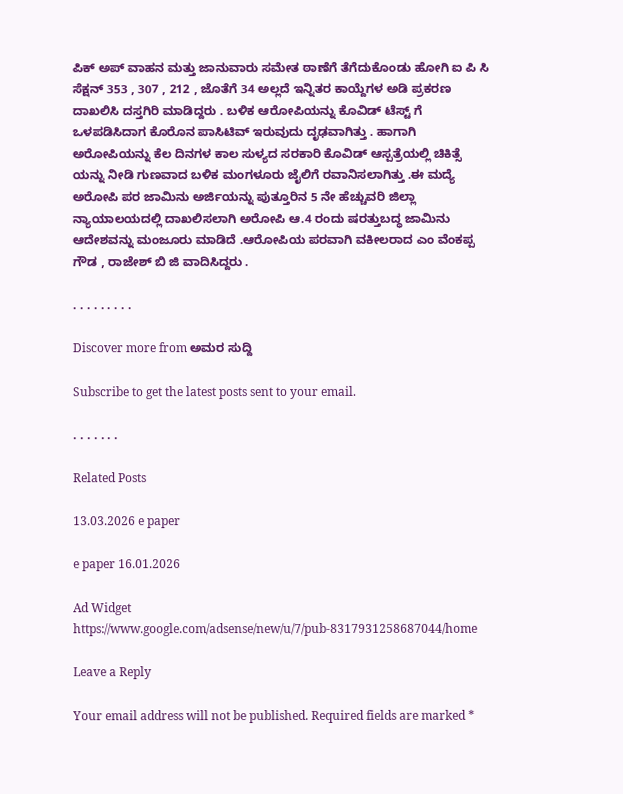ಪಿಕ್ ಅಪ್ ವಾಹನ ಮತ್ತು ಜಾನುವಾರು ಸಮೇತ ಠಾಣೆಗೆ ತೆಗೆದುಕೊಂಡು ಹೋಗಿ ಐ ಪಿ ಸಿ ಸೆಕ್ಷನ್ 353 , 307 , 212 , ಜೊತೆಗೆ 34 ಅಲ್ಲದೆ ಇನ್ನಿತರ ಕಾಯ್ದೆಗಳ ಅಡಿ ಪ್ರಕರಣ ದಾಖಲಿಸಿ ದಸ್ತಗಿರಿ ಮಾಡಿದ್ದರು . ಬಳಿಕ ಆರೋಪಿಯನ್ನು ಕೊವಿಡ್ ಟೆಸ್ಟ್ ಗೆ ಒಳಪಡಿಸಿದಾಗ ಕೊರೊನ ಪಾಸಿಟಿವ್ ಇರುವುದು ದೃಢವಾಗಿತ್ತು . ಹಾಗಾಗಿ ಅರೋಪಿಯನ್ನು ಕೆಲ ದಿನಗಳ ಕಾಲ ಸುಳ್ಯದ ಸರಕಾರಿ ಕೊವಿಡ್ ಆಸ್ಪತ್ರೆಯಲ್ಲಿ ಚಿಕಿತ್ಸೆ ಯನ್ನು ನೀಡಿ ಗುಣವಾದ ಬಳಿಕ ಮಂಗಳೂರು ಜೈಲಿಗೆ ರವಾನಿಸಲಾಗಿತ್ತು .ಈ ಮದ್ಯೆ ಅರೋಪಿ ಪರ ಜಾಮಿನು ಅರ್ಜಿಯನ್ನು ಪುತ್ತೂರಿನ 5 ನೇ ಹೆಚ್ಚುವರಿ ಜಿಲ್ಲಾ ನ್ಯಾಯಾಲಯದಲ್ಲಿ ದಾಖಲಿಸಲಾಗಿ ಅರೋಪಿ ಆ.4 ರಂದು ಷರತ್ತುಬದ್ಧ ಜಾಮಿನು ಆದೇಶವನ್ನು ಮಂಜೂರು ಮಾಡಿದೆ .ಆರೋಪಿಯ ಪರವಾಗಿ ವಕೀಲರಾದ ಎಂ ವೆಂಕಪ್ಪ ಗೌಡ , ರಾಜೇಶ್ ಬಿ ಜಿ ವಾದಿಸಿದ್ದರು .

. . . . . . . . .

Discover more from ಅಮರ ಸುದ್ದಿ

Subscribe to get the latest posts sent to your email.

. . . . . . .

Related Posts

13.03.2026 e paper

e paper 16.01.2026

Ad Widget
https://www.google.com/adsense/new/u/7/pub-8317931258687044/home

Leave a Reply

Your email address will not be published. Required fields are marked *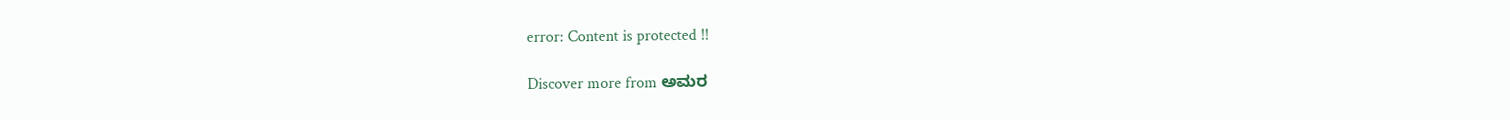error: Content is protected !!

Discover more from ಅಮರ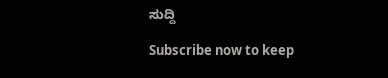ಸುದ್ದಿ

Subscribe now to keep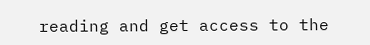reading and get access to the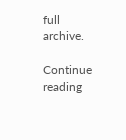full archive.

Continue reading